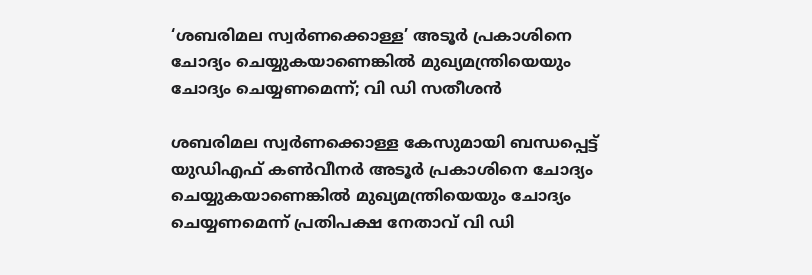‘ശബരിമല സ്വര്‍ണക്കൊള്ള’ അടൂര്‍ പ്രകാശിനെ ചോദ്യം ചെയ്യുകയാണെങ്കില്‍ മുഖ്യമന്ത്രിയെയും ചോദ്യം ചെയ്യണമെന്ന്; വി ഡി സതീശന്‍

ശബരിമല സ്വര്‍ണക്കൊള്ള കേസുമായി ബന്ധപ്പെട്ട് യുഡിഎഫ് കണ്‍വീനര്‍ അടൂര്‍ പ്രകാശിനെ ചോദ്യം ചെയ്യുകയാണെങ്കില്‍ മുഖ്യമന്ത്രിയെയും ചോദ്യം ചെയ്യണമെന്ന് പ്രതിപക്ഷ നേതാവ് വി ഡി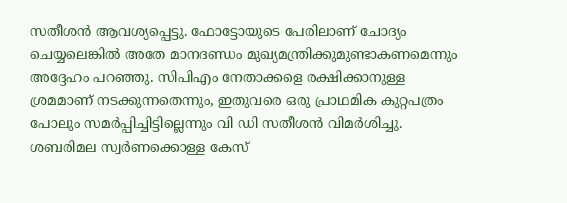സതീശന്‍ ആവശ്യപ്പെട്ടു. ഫോട്ടോയുടെ പേരിലാണ് ചോദ്യം ചെയ്യലെങ്കില്‍ അതേ മാനദണ്ഡം മുഖ്യമന്ത്രിക്കുമുണ്ടാകണമെന്നും അദ്ദേഹം പറഞ്ഞു. സിപിഎം നേതാക്കളെ രക്ഷിക്കാനുള്ള ശ്രമമാണ് നടക്കുന്നതെന്നും, ഇതുവരെ ഒരു പ്രാഥമിക കുറ്റപത്രം പോലും സമര്‍പ്പിച്ചിട്ടില്ലെന്നും വി ഡി സതീശന്‍ വിമര്‍ശിച്ചു. ശബരിമല സ്വര്‍ണക്കൊള്ള കേസ്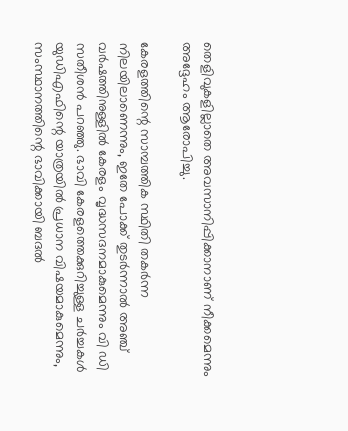തെളിവുകളില്ലാതെ അവസാനിപ്പിക്കാനാണ് നീക്കമെന്നും അദ്ദേഹം ആരോപിച്ചു.

കേരളത്തിന്റെ സാമ്പത്തിക സ്ഥിതി തകര്‍ന്ന നിലയിലാണെന്നും, ഇതേ പോക്ക് തുടര്‍ന്നാല്‍ അഞ്ച് വര്‍ഷത്തിനുള്ളില്‍ കേരളം വൃദ്ധസദനമാകുമെന്നും വി ഡി സതീശന്‍ പറഞ്ഞു. ഭാവി കേരളത്തെക്കുറിച്ചുള്ള ചര്‍ച്ചകള്‍ യുഡിഎഫിന്റെ യാത്രയില്‍ പ്രധാന വിഷയമാകുമെന്നും, സംസ്ഥാനത്തിന്റെ ഭാവിക്കായി ബദല്‍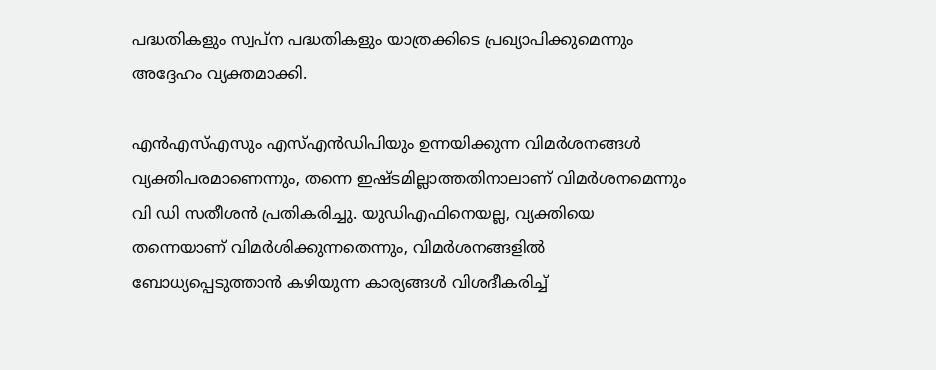പദ്ധതികളും സ്വപ്ന പദ്ധതികളും യാത്രക്കിടെ പ്രഖ്യാപിക്കുമെന്നും അദ്ദേഹം വ്യക്തമാക്കി.

എന്‍എസ്എസും എസ്എന്‍ഡിപിയും ഉന്നയിക്കുന്ന വിമര്‍ശനങ്ങള്‍ വ്യക്തിപരമാണെന്നും, തന്നെ ഇഷ്ടമില്ലാത്തതിനാലാണ് വിമര്‍ശനമെന്നും വി ഡി സതീശന്‍ പ്രതികരിച്ചു. യുഡിഎഫിനെയല്ല, വ്യക്തിയെ തന്നെയാണ് വിമര്‍ശിക്കുന്നതെന്നും, വിമര്‍ശനങ്ങളില്‍ ബോധ്യപ്പെടുത്താന്‍ കഴിയുന്ന കാര്യങ്ങള്‍ വിശദീകരിച്ച്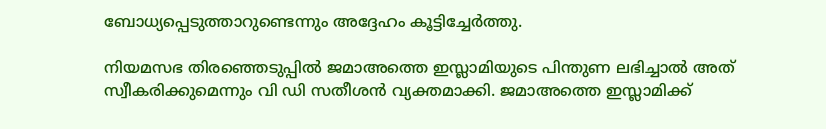ബോധ്യപ്പെടുത്താറുണ്ടെന്നും അദ്ദേഹം കൂട്ടിച്ചേര്‍ത്തു.

നിയമസഭ തിരഞ്ഞെടുപ്പില്‍ ജമാഅത്തെ ഇസ്ലാമിയുടെ പിന്തുണ ലഭിച്ചാല്‍ അത് സ്വീകരിക്കുമെന്നും വി ഡി സതീശന്‍ വ്യക്തമാക്കി. ജമാഅത്തെ ഇസ്ലാമിക്ക്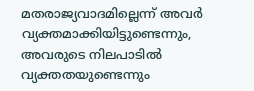മതരാജ്യവാദമില്ലെന്ന് അവര്‍ വ്യക്തമാക്കിയിട്ടുണ്ടെന്നും, അവരുടെ നിലപാടില്‍ വ്യക്തതയുണ്ടെന്നും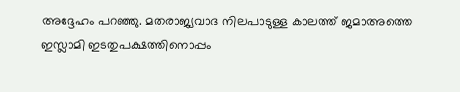അദ്ദേഹം പറഞ്ഞു. മതരാജ്യവാദ നിലപാടുള്ള കാലത്ത് ജമാഅത്തെ ഇസ്ലാമി ഇടതുപക്ഷത്തിനൊപ്പം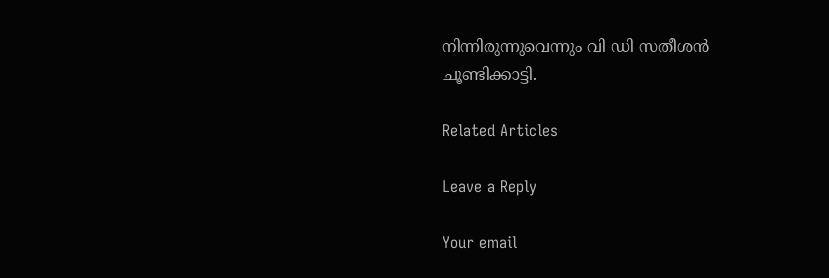നിന്നിരുന്നുവെന്നും വി ഡി സതീശന്‍ ചൂണ്ടിക്കാട്ടി.

Related Articles

Leave a Reply

Your email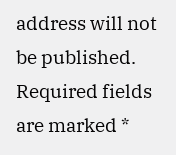address will not be published. Required fields are marked *